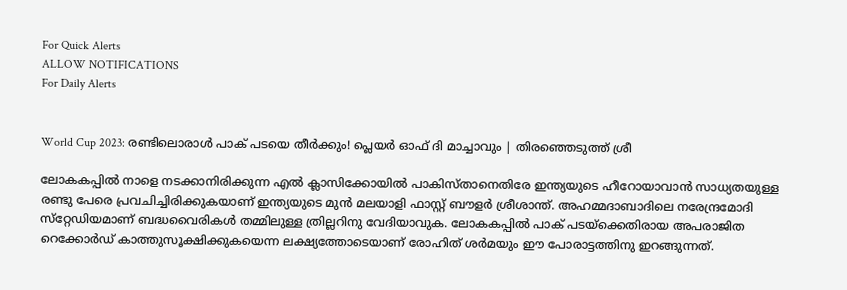For Quick Alerts
ALLOW NOTIFICATIONS
For Daily Alerts


World Cup 2023: രണ്ടിലൊരാള്‍ പാക് പടയെ തീര്‍ക്കും! പ്ലെയര്‍ ഓഫ് ദി മാച്ചാവും | തിരഞ്ഞെടുത്ത് ശ്രീ

ലോകകപ്പില്‍ നാളെ നടക്കാനിരിക്കുന്ന എല്‍ ക്ലാസിക്കോയില്‍ പാകിസ്താനെതിരേ ഇന്ത്യയുടെ ഹീറോയാവാന്‍ സാധ്യതയുള്ള രണ്ടു പേരെ പ്രവചിച്ചിരിക്കുകയാണ് ഇന്ത്യയുടെ മുന്‍ മലയാളി ഫാസ്റ്റ് ബൗളര്‍ ശ്രീശാന്ത്. അഹമ്മദാബാദിലെ നരേന്ദ്രമോദി സ്‌റ്റേഡിയമാണ് ബദ്ധവൈരികള്‍ തമ്മിലുള്ള ത്രില്ലറിനു വേദിയാവുക. ലോകകപ്പില്‍ പാക് പടയ്‌ക്കെതിരായ അപരാജിത റെക്കോര്‍ഡ് കാത്തുസൂക്ഷിക്കുകയെന്ന ലക്ഷ്യത്തോടെയാണ് രോഹിത് ശര്‍മയും ഈ പോരാട്ടത്തിനു ഇറങ്ങുന്നത്.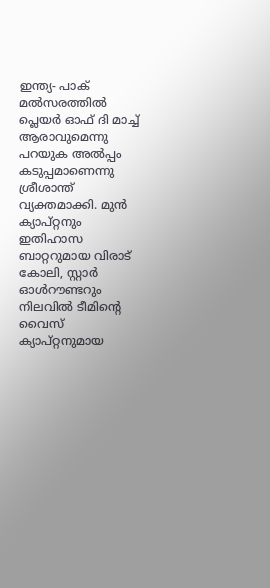ഇന്ത്യ- പാക് മല്‍സരത്തില്‍ പ്ലെയര്‍ ഓഫ് ദി മാച്ച് ആരാവുമെന്നു പറയുക അല്‍പ്പം കടുപ്പമാണെന്നു ശ്രീശാന്ത് വ്യക്തമാക്കി. മുന്‍ ക്യാപ്റ്റനും ഇതിഹാസ ബാറ്ററുമായ വിരാട് കോലി, സ്റ്റാര്‍ ഓള്‍റൗണ്ടറും നിലവില്‍ ടീമിന്റെ വൈസ് ക്യാപ്റ്റനുമായ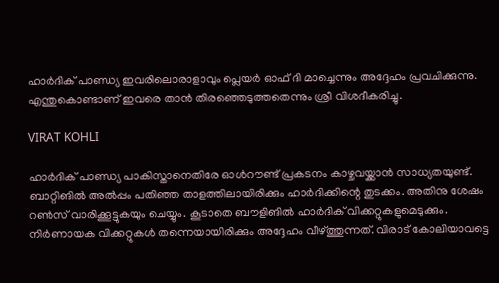ഹാര്‍ദിക് പാണ്ഡ്യ ഇവരിലൊരാളാവും പ്ലെയര്‍ ഓഫ് ദി മാച്ചെന്നും അദ്ദേഹം പ്രവചിക്കുന്നു. എന്തുകൊണ്ടാണ് ഇവരെ താന്‍ തിരഞ്ഞെടുത്തതെന്നും ശ്രീ വിശദീകരിച്ചു.

VIRAT KOHLI

ഹാര്‍ദിക് പാണ്ഡ്യ പാകിസ്താനെതിരേ ഓള്‍റൗണ്ട് പ്രകടനം കാഴ്ചവയ്ക്കാന്‍ സാധ്യതയുണ്ട്. ബാറ്റിങില്‍ അല്‍പ്പം പതിഞ്ഞ താളത്തിലായിരിക്കും ഹാര്‍ദിക്കിന്റെ തുടക്കം. അതിനു ശേഷം റണ്‍സ് വാരിക്കൂട്ടുകയും ചെയ്യും. കൂടാതെ ബൗളിങില്‍ ഹാര്‍ദിക് വിക്കറ്റുകളുമെടുക്കും. നിര്‍ണായക വിക്കറ്റുകള്‍ തന്നെയായിരിക്കും അദ്ദേഹം വീഴ്ത്തുന്നത്. വിരാട് കോലിയാവട്ടെ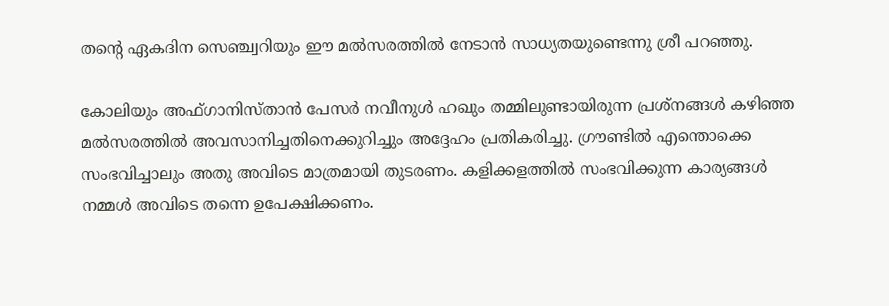തന്റെ ഏകദിന സെഞ്ച്വറിയും ഈ മല്‍സരത്തില്‍ നേടാന്‍ സാധ്യതയുണ്ടെന്നു ശ്രീ പറഞ്ഞു.

കോലിയും അഫ്ഗാനിസ്താന്‍ പേസര്‍ നവീനുള്‍ ഹഖും തമ്മിലുണ്ടായിരുന്ന പ്രശ്‌നങ്ങള്‍ കഴിഞ്ഞ മല്‍സരത്തില്‍ അവസാനിച്ചതിനെക്കുറിച്ചും അദ്ദേഹം പ്രതികരിച്ചു. ഗ്രൗണ്ടില്‍ എന്തൊക്കെ സംഭവിച്ചാലും അതു അവിടെ മാത്രമായി തുടരണം. കളിക്കളത്തില്‍ സംഭവിക്കുന്ന കാര്യങ്ങള്‍ നമ്മള്‍ അവിടെ തന്നെ ഉപേക്ഷിക്കണം.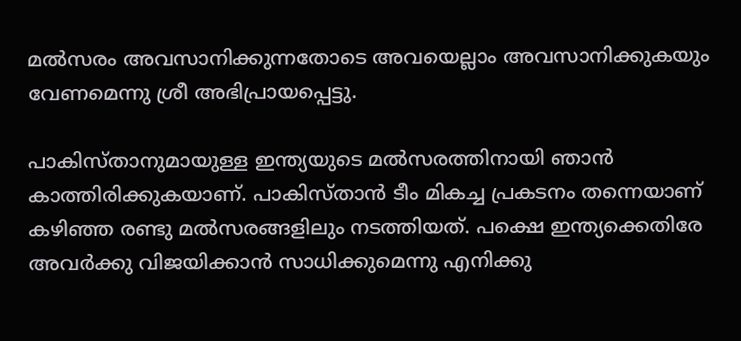മല്‍സരം അവസാനിക്കുന്നതോടെ അവയെല്ലാം അവസാനിക്കുകയും വേണമെന്നു ശ്രീ അഭിപ്രായപ്പെട്ടു.

പാകിസ്താനുമായുള്ള ഇന്ത്യയുടെ മല്‍സരത്തിനായി ഞാന്‍ കാത്തിരിക്കുകയാണ്. പാകിസ്താന്‍ ടീം മികച്ച പ്രകടനം തന്നെയാണ് കഴിഞ്ഞ രണ്ടു മല്‍സരങ്ങളിലും നടത്തിയത്. പക്ഷെ ഇന്ത്യക്കെതിരേ അവര്‍ക്കു വിജയിക്കാന്‍ സാധിക്കുമെന്നു എനിക്കു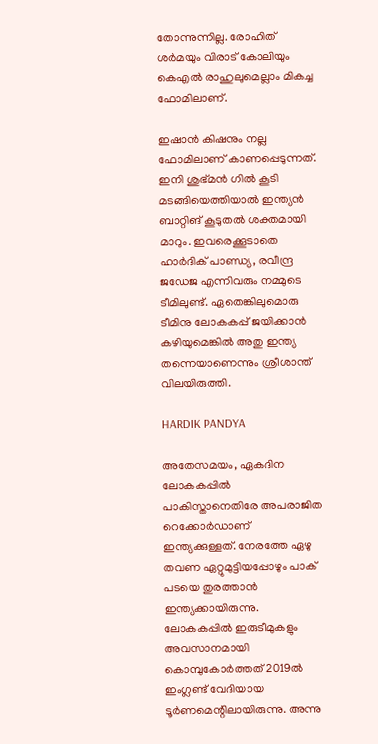തോന്നുന്നില്ല. രോഹിത് ശര്‍മയും വിരാട് കോലിയും കെഎല്‍ രാഹുലുമെല്ലാം മികച്ച ഫോമിലാണ്.

ഇഷാന്‍ കിഷനും നല്ല ഫോമിലാണ് കാണപ്പെടുന്നത്. ഇനി ശുഭ്മന്‍ ഗില്‍ കൂടി മടങ്ങിയെത്തിയാല്‍ ഇന്ത്യന്‍ ബാറ്റിങ് കൂടുതല്‍ ശക്തമായി മാറും. ഇവരെക്കൂടാതെ ഹാര്‍ദിക് പാണ്ഡ്യ, രവീന്ദ്ര ജഡേജ എന്നിവരും നമ്മുടെ ടീമിലുണ്ട്. ഏതെങ്കിലുമൊരു ടീമിനു ലോകകപ്പ് ജയിക്കാന്‍ കഴിയുമെങ്കില്‍ അതു ഇന്ത്യ തന്നെയാണെന്നും ശ്രീശാന്ത് വിലയിരുത്തി.

HARDIK PANDYA

അതേസമയം, ഏകദിന ലോകകപ്പില്‍ പാകിസ്താനെതിരേ അപരാജിത റെക്കോര്‍ഡാണ് ഇന്ത്യക്കുള്ളത്. നേരത്തേ ഏഴു തവണ ഏറ്റുമുട്ടിയപ്പോഴും പാക് പടയെ തുരത്താന്‍ ഇന്ത്യക്കായിരുന്നു. ലോകകപ്പില്‍ ഇരുടീമുകളും അവസാനമായി കൊമ്പുകോര്‍ത്തത് 2019ല്‍ ഇംഗ്ലണ്ട് വേദിയായ ടൂര്‍ണമെന്റിലായിരുന്നു. അന്നു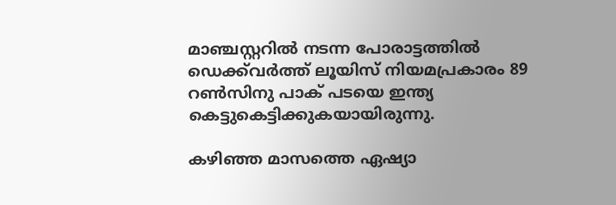മാഞ്ചസ്റ്ററില്‍ നടന്ന പോരാട്ടത്തില്‍ ഡെക്ക്‌വര്‍ത്ത് ലൂയിസ് നിയമപ്രകാരം 89 റണ്‍സിനു പാക് പടയെ ഇന്ത്യ കെട്ടുകെട്ടിക്കുകയായിരുന്നു.

കഴിഞ്ഞ മാസത്തെ ഏഷ്യാ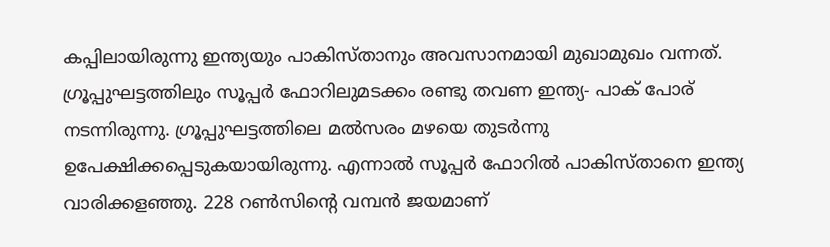കപ്പിലായിരുന്നു ഇന്ത്യയും പാകിസ്താനും അവസാനമായി മുഖാമുഖം വന്നത്. ഗ്രൂപ്പുഘട്ടത്തിലും സൂപ്പര്‍ ഫോറിലുമടക്കം രണ്ടു തവണ ഇന്ത്യ- പാക് പോര് നടന്നിരുന്നു. ഗ്രൂപ്പുഘട്ടത്തിലെ മല്‍സരം മഴയെ തുടര്‍ന്നു ഉപേക്ഷിക്കപ്പെടുകയായിരുന്നു. എന്നാല്‍ സൂപ്പര്‍ ഫോറില്‍ പാകിസ്താനെ ഇന്ത്യ വാരിക്കളഞ്ഞു. 228 റണ്‍സിന്റെ വമ്പന്‍ ജയമാണ്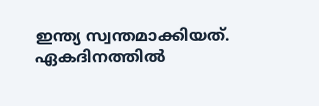ഇന്ത്യ സ്വന്തമാക്കിയത്. ഏകദിനത്തില്‍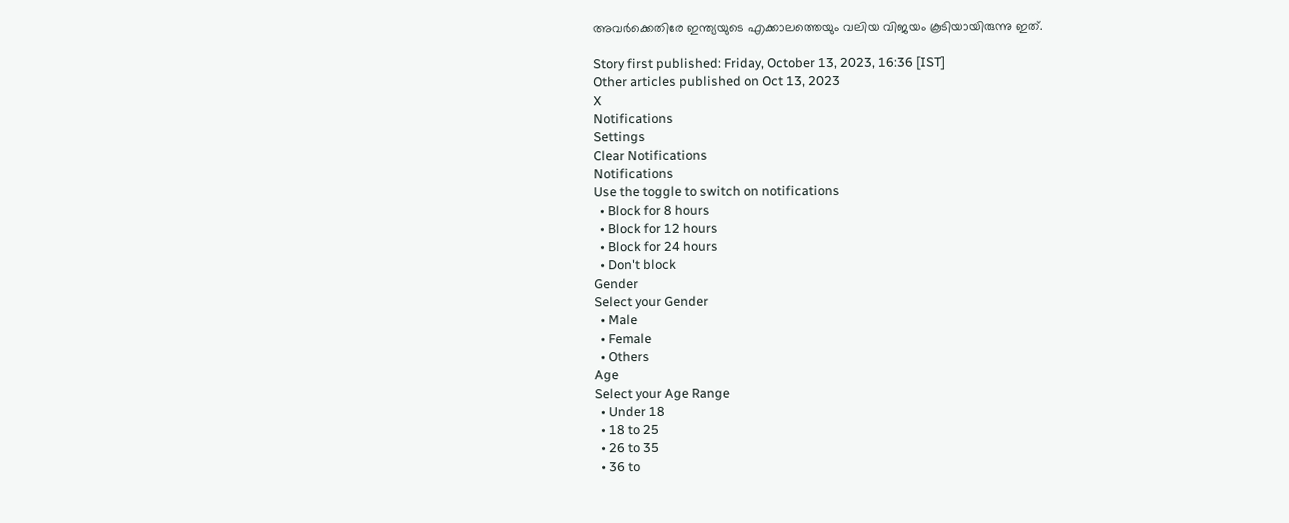അവര്‍ക്കെതിരേ ഇന്ത്യയുടെ എക്കാലത്തെയും വലിയ വിജയം കൂടിയായിരുന്നു ഇത്.

Story first published: Friday, October 13, 2023, 16:36 [IST]
Other articles published on Oct 13, 2023
X
Notifications
Settings
Clear Notifications
Notifications
Use the toggle to switch on notifications
  • Block for 8 hours
  • Block for 12 hours
  • Block for 24 hours
  • Don't block
Gender
Select your Gender
  • Male
  • Female
  • Others
Age
Select your Age Range
  • Under 18
  • 18 to 25
  • 26 to 35
  • 36 to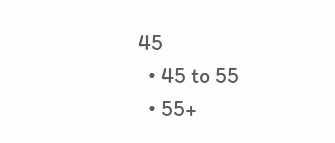45
  • 45 to 55
  • 55+